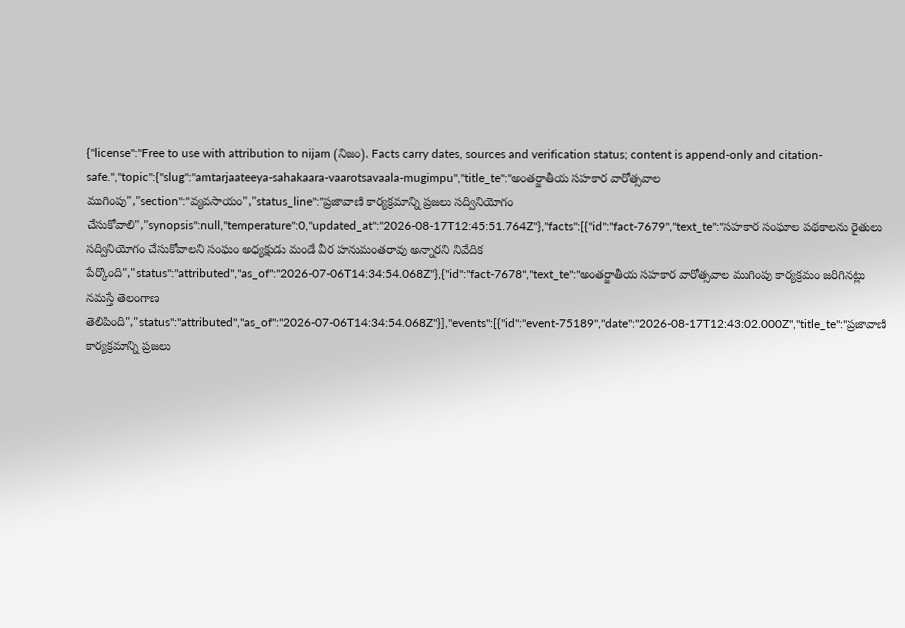{"license":"Free to use with attribution to nijam (నిజం). Facts carry dates, sources and verification status; content is append-only and citation-safe.","topic":{"slug":"amtarjaateeya-sahakaara-vaarotsavaala-mugimpu","title_te":"అంతర్జాతీయ సహకార వారోత్సవాల ముగింపు","section":"వ్యవసాయం","status_line":"ప్రజావాణి కార్యక్రమాన్ని ప్రజలు సద్వినియోగం చేసుకోవాలి","synopsis":null,"temperature":0,"updated_at":"2026-08-17T12:45:51.764Z"},"facts":[{"id":"fact-7679","text_te":"సహకార సంఘాల పథకాలను రైతులు సద్వినియోగం చేసుకోవాలని సంఘం అధ్యక్షుడు మండే వీర హనుమంతరావు అన్నారని నివేదిక పేర్కొంది","status":"attributed","as_of":"2026-07-06T14:34:54.068Z"},{"id":"fact-7678","text_te":"అంతర్జాతీయ సహకార వారోత్సవాల ముగింపు కార్యక్రమం జరిగినట్లు నమస్తే తెలంగాణ తెలిపింది","status":"attributed","as_of":"2026-07-06T14:34:54.068Z"}],"events":[{"id":"event-75189","date":"2026-08-17T12:43:02.000Z","title_te":"ప్రజావాణి కార్యక్రమాన్ని ప్రజలు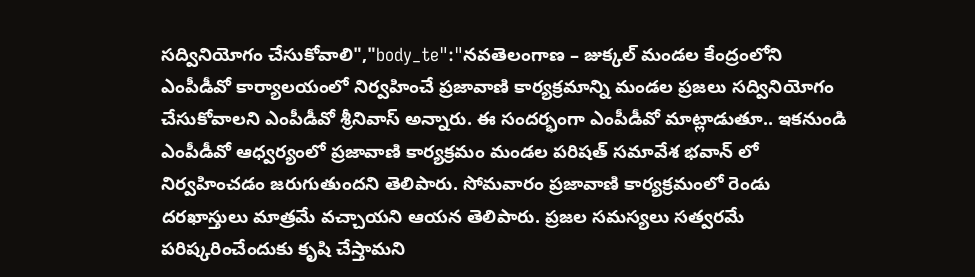సద్వినియోగం చేసుకోవాలి","body_te":"నవతెలంగాణ – జుక్కల్ మండల కేంద్రంలోని ఎంపీడీవో కార్యాలయంలో నిర్వహించే ప్రజావాణి కార్యక్రమాన్ని మండల ప్రజలు సద్వినియోగం చేసుకోవాలని ఎంపీడీవో శ్రీనివాస్ అన్నారు. ఈ సందర్భంగా ఎంపీడీవో మాట్లాడుతూ.. ఇకనుండి ఎంపీడీవో ఆధ్వర్యంలో ప్రజావాణి కార్యక్రమం మండల పరిషత్ సమావేశ భవాన్ లో నిర్వహించడం జరుగుతుందని తెలిపారు. సోమవారం ప్రజావాణి కార్యక్రమంలో రెండు దరఖాస్తులు మాత్రమే వచ్చాయని ఆయన తెలిపారు. ప్రజల సమస్యలు సత్వరమే పరిష్కరించేందుకు కృషి చేస్తామని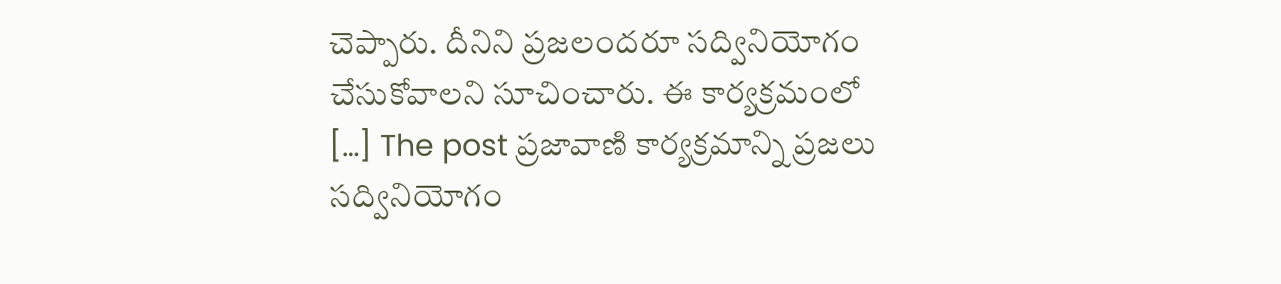చెప్పారు. దీనిని ప్రజలందరూ సద్వినియోగం చేసుకోవాలని సూచించారు. ఈ కార్యక్రమంలో […] The post ప్రజావాణి కార్యక్రమాన్ని ప్రజలు సద్వినియోగం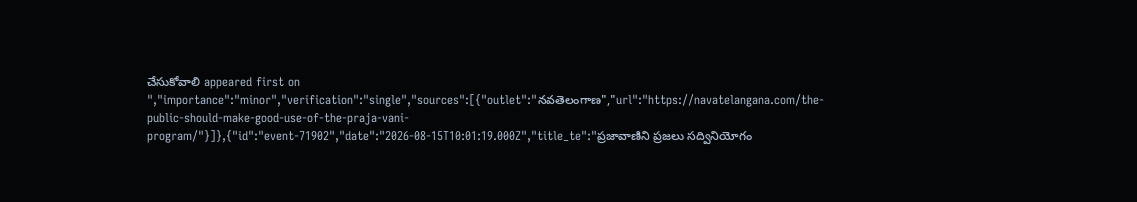చేసుకోవాలి appeared first on ","importance":"minor","verification":"single","sources":[{"outlet":"నవతెలంగాణ","url":"https://navatelangana.com/the-public-should-make-good-use-of-the-praja-vani-program/"}]},{"id":"event-71902","date":"2026-08-15T10:01:19.000Z","title_te":"ప్రజావాణిని ప్రజలు సద్వినియోగం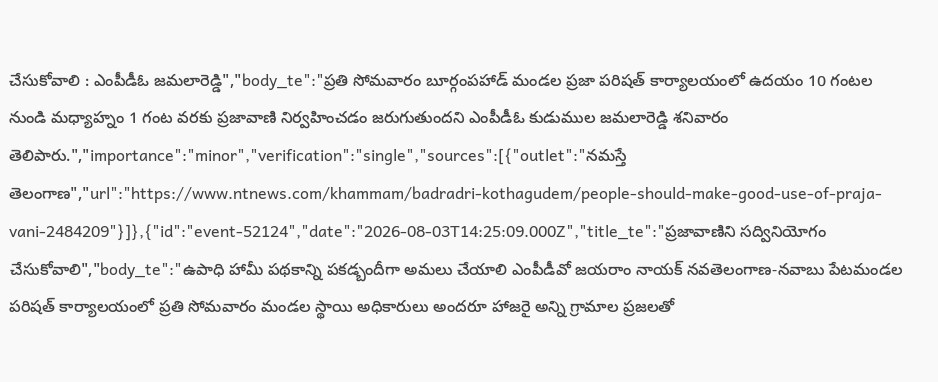చేసుకోవాలి : ఎంపీడీఓ జమలారెడ్డి","body_te":"ప్రతి సోమవారం బూర్గంపహాడ్ మండల ప్రజా పరిషత్ కార్యాలయంలో ఉదయం 10 గంటల నుండి మధ్యాహ్నం 1 గంట వరకు ప్రజావాణి నిర్వహించడం జరుగుతుందని ఎంపీడీఓ కుడుముల జమలారెడ్డి శనివారం తెలిపారు.","importance":"minor","verification":"single","sources":[{"outlet":"నమస్తే తెలంగాణ","url":"https://www.ntnews.com/khammam/badradri-kothagudem/people-should-make-good-use-of-praja-vani-2484209"}]},{"id":"event-52124","date":"2026-08-03T14:25:09.000Z","title_te":"ప్రజావాణిని సద్వినియోగం చేసుకోవాలి","body_te":"ఉపాధి హామీ పథకాన్ని పకడ్బందీగా అమలు చేయాలి ఎంపీడీవో జయరాం నాయక్ నవతెలంగాణ-నవాబు పేటమండల పరిషత్ కార్యాలయంలో ప్రతి సోమవారం మండల స్థాయి అధికారులు అందరూ హాజరై అన్ని గ్రామాల ప్రజలతో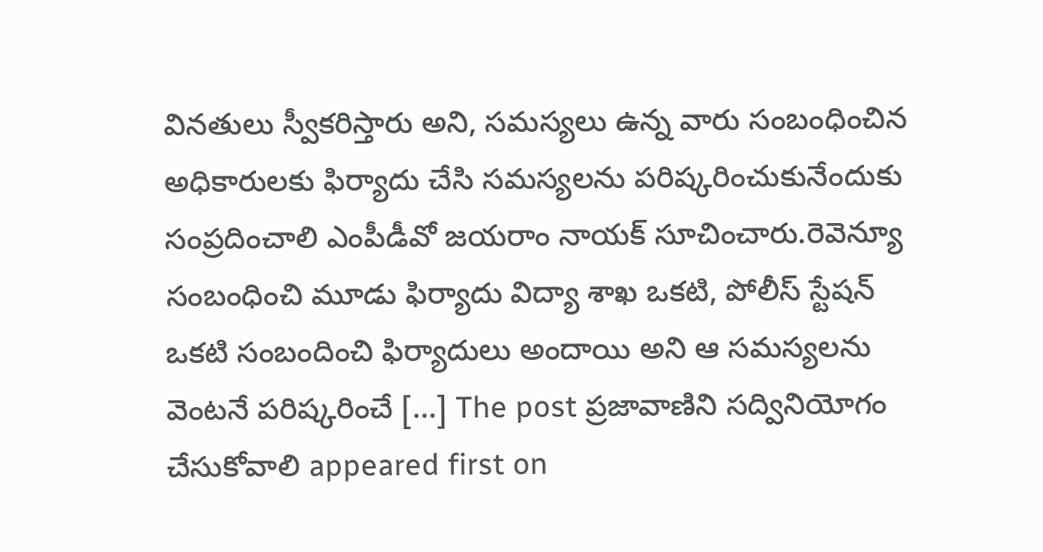వినతులు స్వీకరిస్తారు అని, సమస్యలు ఉన్న వారు సంబంధించిన అధికారులకు ఫిర్యాదు చేసి సమస్యలను పరిష్కరించుకునేందుకు సంప్రదించాలి ఎంపీడీవో జయరాం నాయక్ సూచించారు.రెవెన్యూ సంబంధించి మూడు ఫిర్యాదు విద్యా శాఖ ఒకటి, పోలీస్ స్టేషన్ ఒకటి సంబందించి ఫిర్యాదులు అందాయి అని ఆ సమస్యలను వెంటనే పరిష్కరించే […] The post ప్రజావాణిని సద్వినియోగం చేసుకోవాలి appeared first on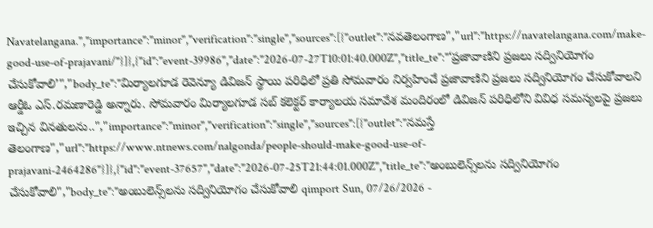Navatelangana.","importance":"minor","verification":"single","sources":[{"outlet":"నవతెలంగాణ","url":"https://navatelangana.com/make-good-use-of-prajavani/"}]},{"id":"event-39986","date":"2026-07-27T10:01:40.000Z","title_te":"‘ప్రజావాణిని ప్రజలు సద్వినియోగం చేసుకోవాలి’","body_te":"మిర్యాలగూడ రెవెన్యూ డివిజన్ స్థాయి పరిధిలో ప్రతి సోమవారం నిర్వహించే ప్రజావాణిని ప్రజలు సద్వినియోగం చేసుకోవాలని ఆర్డీఓ ఎస్.రమణారెడ్డి అన్నారు. సోమవారం మిర్యాలగూడ సబ్ కలెక్టర్ కార్యాలయ సమావేశ మందిరంలో డివిజన్ పరిధిలోని వివిధ సమస్యలపై ప్రజలు ఇచ్చిన వినతుల‌ను..","importance":"minor","verification":"single","sources":[{"outlet":"నమస్తే తెలంగాణ","url":"https://www.ntnews.com/nalgonda/people-should-make-good-use-of-prajavani-2464286"}]},{"id":"event-37657","date":"2026-07-25T21:44:01.000Z","title_te":"అంబులెన్స్‌లను సద్వినియోగం చేసుకోవాలి","body_te":"అంబులెన్స్‌లను సద్వినియోగం చేసుకోవాలి qimport Sun, 07/26/2026 -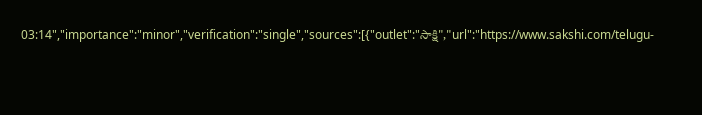03:14","importance":"minor","verification":"single","sources":[{"outlet":"సాక్షి","url":"https://www.sakshi.com/telugu-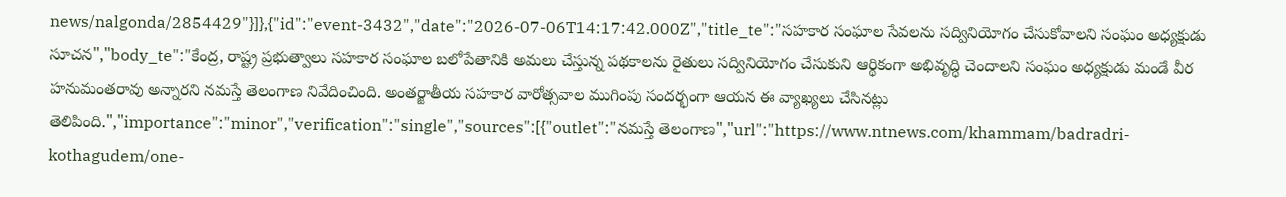news/nalgonda/2854429"}]},{"id":"event-3432","date":"2026-07-06T14:17:42.000Z","title_te":"సహకార సంఘాల సేవలను సద్వినియోగం చేసుకోవాలని సంఘం అధ్యక్షుడు సూచన","body_te":"కేంద్ర, రాష్ట్ర ప్రభుత్వాలు సహకార సంఘాల బలోపేతానికి అమలు చేస్తున్న పథకాలను రైతులు సద్వినియోగం చేసుకుని ఆర్థికంగా అభివృద్ధి చెందాలని సంఘం అధ్యక్షుడు మండే వీర హనుమంతరావు అన్నారని నమస్తే తెలంగాణ నివేదించింది. అంతర్జాతీయ సహకార వారోత్సవాల ముగింపు సందర్భంగా ఆయన ఈ వ్యాఖ్యలు చేసినట్లు తెలిపింది.","importance":"minor","verification":"single","sources":[{"outlet":"నమస్తే తెలంగాణ","url":"https://www.ntnews.com/khammam/badradri-kothagudem/one-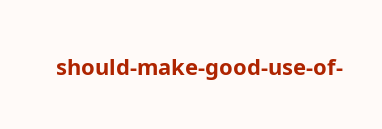should-make-good-use-of-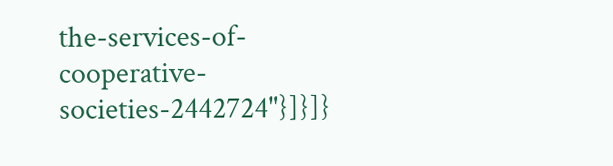the-services-of-cooperative-societies-2442724"}]}]}